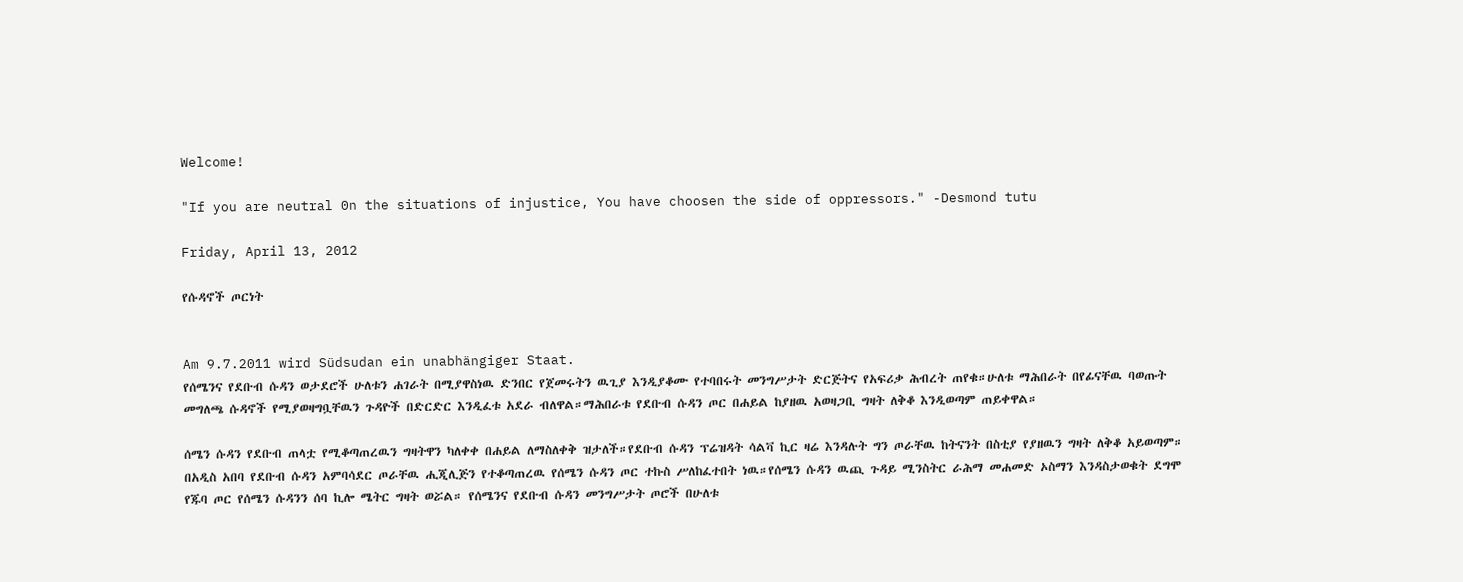Welcome!

"If you are neutral 0n the situations of injustice, You have choosen the side of oppressors." -Desmond tutu

Friday, April 13, 2012

የሱዳኖች ጦርነት


Am 9.7.2011 wird Südsudan ein unabhängiger Staat.
የሰሜንና የደቡብ ሱዳን ወታደሮች ሁለቱን ሐገራት በሚያዋስነዉ ድንበር የጀመሩትን ዉጊያ እንዲያቆሙ የተባበሩት መንግሥታት ድርጅትና የአፍሪቃ ሕብረት ጠየቁ።ሁለቱ ማሕበራት በየፊናቸዉ ባወጡት መግለጫ ሱዳኖች የሚያወዛግቧቸዉን ጉዳዮች በድርድር እንዲፈቱ አደራ ብለዋል።ማሕበራቱ የደቡብ ሱዳን ጦር በሐይል ከያዘዉ አወዛጋቢ ግዛት ለቅቆ እንዲወጣም ጠይቀዋል።

ሰሜን ሱዳን የደቡብ ጠላቷ የሚቆጣጠረዉን ግዛትዋን ካለቀቀ በሐይል ለማስለቀቅ ዝታለች።የደቡብ ሱዳን ፕሬዝዳት ሳልቫ ኪር ዛሬ እንዳሉት ግን ጦራቸዉ ከትናንት በስቲያ የያዘዉን ግዛት ለቅቆ አይወጣም።
በአዲስ አበባ የደቡብ ሱዳን አምባሳደር ጦራቸዉ ሒጂሊጅን የተቆጣጠረዉ የሰሜን ሱዳን ጦር ተኩስ ሥለከፈተበት ነዉ።የሰሜን ሱዳን ዉጪ ጉዳይ ሚንስትር ራሕማ መሐመድ ኦስማን እንዳስታወቁት ደግሞ የጁባ ጦር የሰሜን ሱዳንን ሰባ ኪሎ ሜትር ግዛት ወሯል። የሰሜንና የደቡብ ሱዳን መንግሥታት ጦሮች በሁለቱ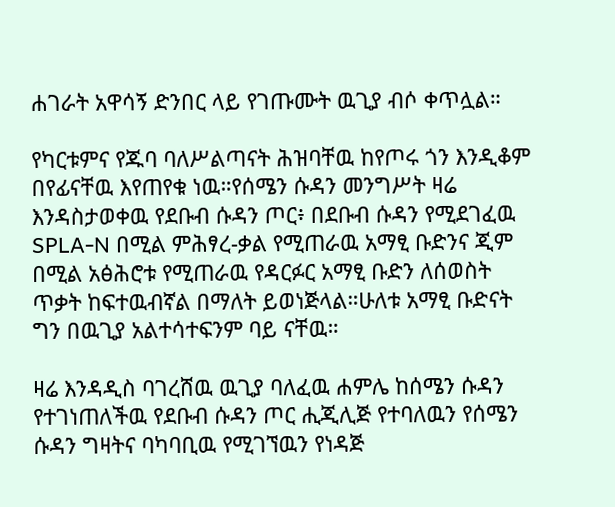ሐገራት አዋሳኝ ድንበር ላይ የገጡሙት ዉጊያ ብሶ ቀጥሏል።

የካርቱምና የጁባ ባለሥልጣናት ሕዝባቸዉ ከየጦሩ ጎን እንዲቆም በየፊናቸዉ እየጠየቁ ነዉ።የሰሜን ሱዳን መንግሥት ዛሬ እንዳስታወቀዉ የደቡብ ሱዳን ጦር፥ በደቡብ ሱዳን የሚደገፈዉ SPLA-N በሚል ምሕፃረ-ቃል የሚጠራዉ አማፂ ቡድንና ጂም በሚል አፅሕሮቱ የሚጠራዉ የዳርፉር አማፂ ቡድን ለሰወስት ጥቃት ከፍተዉብኛል በማለት ይወነጅላል።ሁለቱ አማፂ ቡድናት ግን በዉጊያ አልተሳተፍንም ባይ ናቸዉ።

ዛሬ እንዳዲስ ባገረሸዉ ዉጊያ ባለፈዉ ሐምሌ ከሰሜን ሱዳን የተገነጠለችዉ የደቡብ ሱዳን ጦር ሒጂሊጅ የተባለዉን የሰሜን ሱዳን ግዛትና ባካባቢዉ የሚገኘዉን የነዳጅ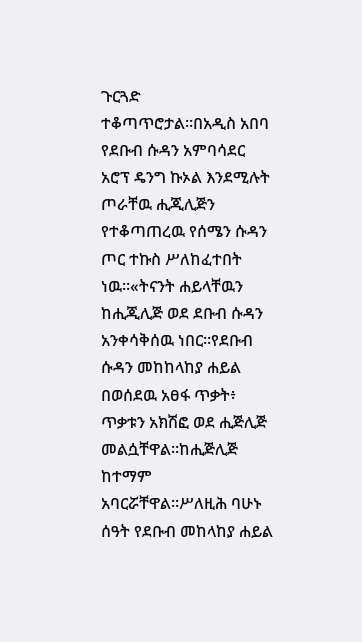ጉርጓድ ተቆጣጥሮታል።በአዲስ አበባ የደቡብ ሱዳን አምባሳደር አሮፕ ዴንግ ኩኦል እንደሚሉት ጦራቸዉ ሒጂሊጅን የተቆጣጠረዉ የሰሜን ሱዳን ጦር ተኩስ ሥለከፈተበት ነዉ።«ትናንት ሐይላቸዉን ከሒጂሊጅ ወደ ደቡብ ሱዳን አንቀሳቅሰዉ ነበር።የደቡብ ሱዳን መከከላከያ ሐይል በወሰደዉ አፀፋ ጥቃት፥ ጥቃቱን አክሽፎ ወደ ሒጅሊጅ መልሷቸዋል።ከሒጅሊጅ ከተማም አባርሯቸዋል።ሥለዚሕ ባሁኑ ሰዓት የደቡብ መከላከያ ሐይል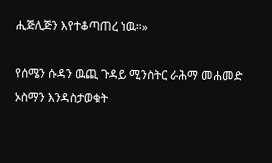ሒጅሊጅን እየተቆጣጠረ ነዉ።»

የሰሜን ሱዳን ዉጪ ጉዳይ ሚንስትር ራሕማ መሐመድ ኦስማን እንዳስታወቁት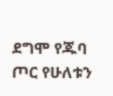ደግሞ የጁባ ጦር የሁለቱን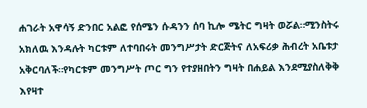ሐገራት አዋሳኝ ድንበር አልፎ የሰሜን ሱዳንን ሰባ ኪሎ ሜትር ግዛት ወሯል።ሚንስትሩ አክለዉ እንዳሉት ካርቱም ለተባበሩት መንግሥታት ድርጅትና ለአፍሪቃ ሕብረት አቤቱታ አቅርባለች።የካርቱም መንግሥት ጦር ግን የተያዘበትን ግዛት በሐይል እንደሚያስለቅቅ እየዛተ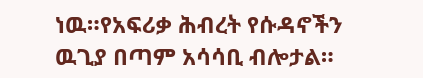ነዉ።የአፍሪቃ ሕብረት የሱዳኖችን ዉጊያ በጣም አሳሳቢ ብሎታል።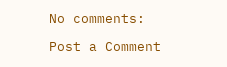No comments:

Post a Comment